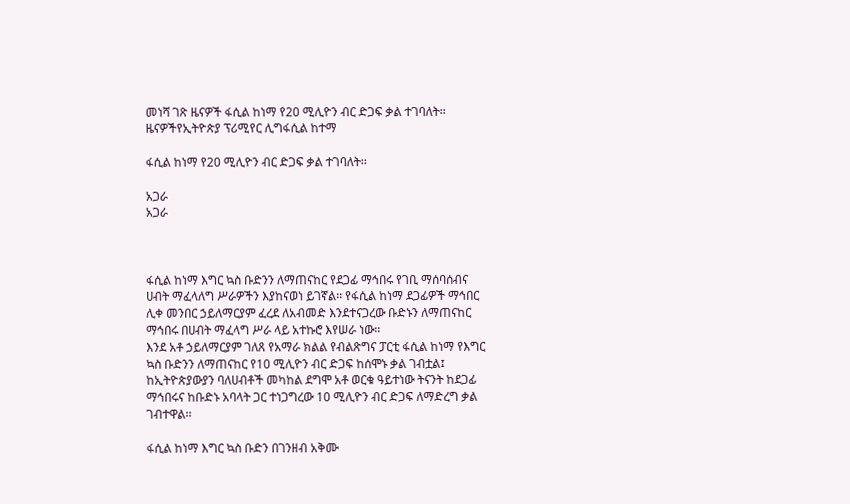መነሻ ገጽ ዜናዎች ፋሲል ከነማ የ20 ሚሊዮን ብር ድጋፍ ቃል ተገባለት፡፡
ዜናዎችየኢትዮጵያ ፕሪሚየር ሊግፋሲል ከተማ

ፋሲል ከነማ የ20 ሚሊዮን ብር ድጋፍ ቃል ተገባለት፡፡

አጋራ
አጋራ



ፋሲል ከነማ እግር ኳስ ቡድንን ለማጠናከር የደጋፊ ማኅበሩ የገቢ ማሰባሰብና ሀብት ማፈላለግ ሥራዎችን እያከናወነ ይገኛል፡፡ የፋሲል ከነማ ደጋፊዎች ማኅበር ሊቀ መንበር ኃይለማርያም ፈረደ ለአብመድ እንደተናጋረው ቡድኑን ለማጠናከር ማኅበሩ በሀብት ማፈላግ ሥራ ላይ አተኩሮ እየሠራ ነው፡፡
እንደ አቶ ኃይለማርያም ገለጸ የአማራ ክልል የብልጽግና ፓርቲ ፋሲል ከነማ የእግር ኳስ ቡድንን ለማጠናከር የ10 ሚሊዮን ብር ድጋፍ ከሰሞኑ ቃል ገብቷል፤ ከኢትዮጵያውያን ባለሀብቶች መካከል ደግሞ አቶ ወርቁ ዓይተነው ትናንት ከደጋፊ ማኅበሩና ከቡድኑ አባላት ጋር ተነጋግረው 10 ሚሊዮን ብር ድጋፍ ለማድረግ ቃል ገብተዋል፡፡

ፋሲል ከነማ እግር ኳስ ቡድን በገንዘብ አቅሙ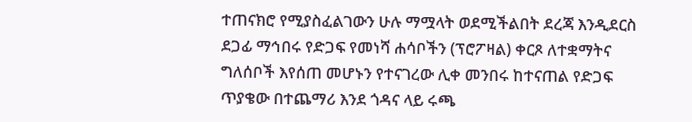ተጠናክሮ የሚያስፈልገውን ሁሉ ማሟላት ወደሚችልበት ደረጃ እንዲደርስ ደጋፊ ማኅበሩ የድጋፍ የመነሻ ሐሳቦችን (ፕሮፖዛል) ቀርጾ ለተቋማትና ግለሰቦች እየሰጠ መሆኑን የተናገረው ሊቀ መንበሩ ከተናጠል የድጋፍ ጥያቄው በተጨማሪ እንደ ጎዳና ላይ ሩጫ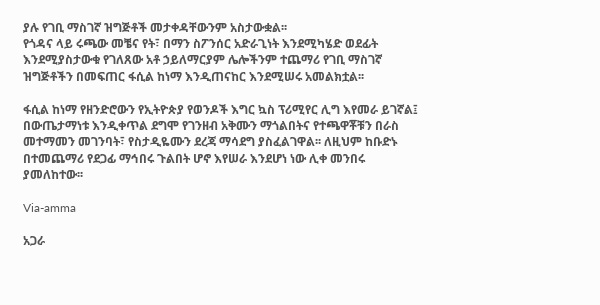ያሉ የገቢ ማስገኛ ዝግጅቶች መታቀዳቸውንም አስታውቋል፡፡
የጎዳና ላይ ሩጫው መቼና የት፣ በማን ስፖንሰር አድራጊነት እንደሚካሄድ ወደፊት እንደሚያስታውቁ የገለጸው አቶ ኃይለማርያም ሌሎችንም ተጨማሪ የገቢ ማስገኛ ዝግጅቶችን በመፍጠር ፋሲል ከነማ እንዲጠናከር እንደሚሠሩ አመልክቷል፡፡

ፋሲል ከነማ የዘንድሮውን የኢትዮጵያ የወንዶች እግር ኳስ ፕሪሚየር ሊግ እየመራ ይገኛል፤ በውጤታማነቱ እንዲቀጥል ደግሞ የገንዘብ አቅሙን ማጎልበትና የተጫዋቾቹን በራስ መተማመን መገንባት፣ የስታዲዬሙን ደረጃ ማሳደግ ያስፈልገዋል፡፡ ለዚህም ከቡድኑ በተመጨማሪ የደጋፊ ማኅበሩ ጉልበት ሆኖ እየሠራ እንደሆነ ነው ሊቀ መንበሩ ያመለከተው፡፡

Via-amma

አጋራ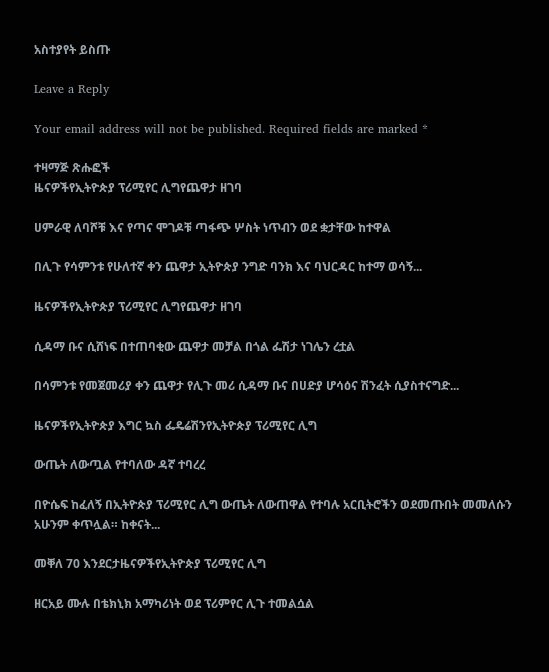አስተያየት ይስጡ

Leave a Reply

Your email address will not be published. Required fields are marked *

ተዛማጅ ጽሑፎች
ዜናዎችየኢትዮጵያ ፕሪሚየር ሊግየጨዋታ ዘገባ

ሀምራዊ ለባሾቹ እና የጣና ሞገዶቹ ጣፋጭ ሦስት ነጥብን ወደ ቋታቸው ከተዋል

በሊጉ የሳምንቱ የሁለተኛ ቀን ጨዋታ ኢትዮጵያ ንግድ ባንክ እና ባህርዳር ከተማ ወሳኝ...

ዜናዎችየኢትዮጵያ ፕሪሚየር ሊግየጨዋታ ዘገባ

ሲዳማ ቡና ሲሸነፍ በተጠባቂው ጨዋታ መቻል በጎል ፌሽታ ነገሌን ረቷል

በሳምንቱ የመጀመሪያ ቀን ጨዋታ የሊጉ መሪ ሲዳማ ቡና በሀድያ ሆሳዕና ሽንፈት ሲያስተናግድ...

ዜናዎችየኢትዮጵያ እግር ኳስ ፌዴሬሽንየኢትዮጵያ ፕሪሚየር ሊግ

ውጤት ለውጧል የተባለው ዳኛ ተባረረ

በዮሴፍ ከፈለኝ በኢትዮጵያ ፕሪሚየር ሊግ ውጤት ለውጠዋል የተባሉ አርቢትሮችን ወደመጡበት መመለሱን አሁንም ቀጥሏል። ከቀናት...

መቐለ 70 እንደርታዜናዎችየኢትዮጵያ ፕሪሚየር ሊግ

ዘርአይ ሙሉ በቴክኒክ አማካሪነት ወደ ፕሪምየር ሊጉ ተመልሷል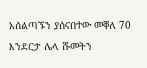አሰልጣኙን ያሰናበተው መቐለ 70 እንደርታ ሌላ ሹመትን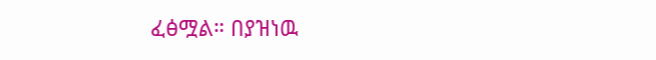ፈፅሟል። በያዝነዉ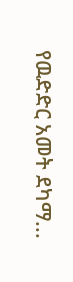የዉድድር አመት ደካማ...